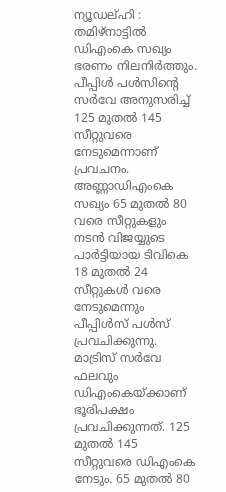ന്യൂഡല്ഹി : തമിഴ്നാട്ടിൽ ഡിഎംകെ സഖ്യം ഭരണം നിലനിർത്തും. പീപ്പിൾ പൾസിന്റെ സർവേ അനുസരിച്ച് 125 മുതൽ 145 സീറ്റുവരെ നേടുമെന്നാണ് പ്രവചനം. അണ്ണാഡിഎംകെ സഖ്യം 65 മുതൽ 80 വരെ സീറ്റുകളും നടൻ വിജയ്യുടെ പാർട്ടിയായ ടിവികെ 18 മുതൽ 24 സീറ്റുകൾ വരെ നേടുമെന്നും പീപ്പിൾസ് പൾസ് പ്രവചിക്കുന്നു.
മാട്രിസ് സർവേ ഫലവും ഡിഎംകെയ്ക്കാണ് ഭൂരിപക്ഷം പ്രവചിക്കുന്നത്. 125 മുതൽ 145 സീറ്റുവരെ ഡിഎംകെ നേടും. 65 മുതൽ 80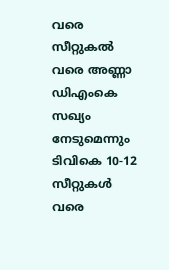വരെ സീറ്റുകൽ വരെ അണ്ണാ ഡിഎംകെ സഖ്യം നേടുമെന്നും ടിവികെ 10-12 സീറ്റുകൾ വരെ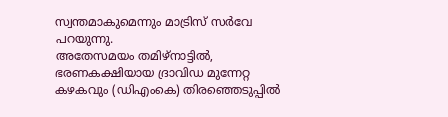സ്വന്തമാകുമെന്നും മാട്രിസ് സർവേ പറയുന്നു.
അതേസമയം തമിഴ്നാട്ടിൽ, ഭരണകക്ഷിയായ ദ്രാവിഡ മുന്നേറ്റ കഴകവും (ഡിഎംകെ) തിരഞ്ഞെടുപ്പിൽ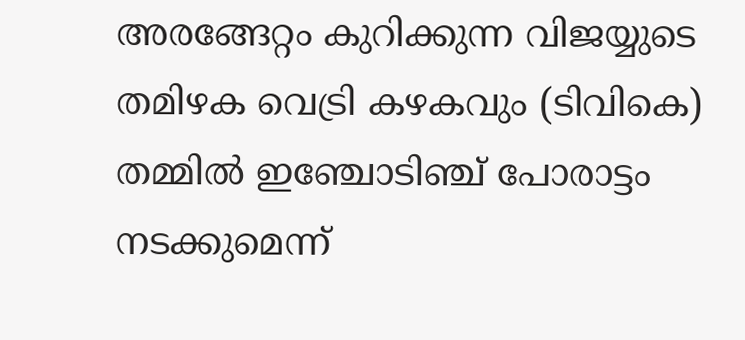അരങ്ങേറ്റം കുറിക്കുന്ന വിജയ്യുടെ തമിഴക വെട്രി കഴകവും (ടിവികെ) തമ്മിൽ ഇഞ്ചോടിഞ്ച് പോരാട്ടം നടക്കുമെന്ന്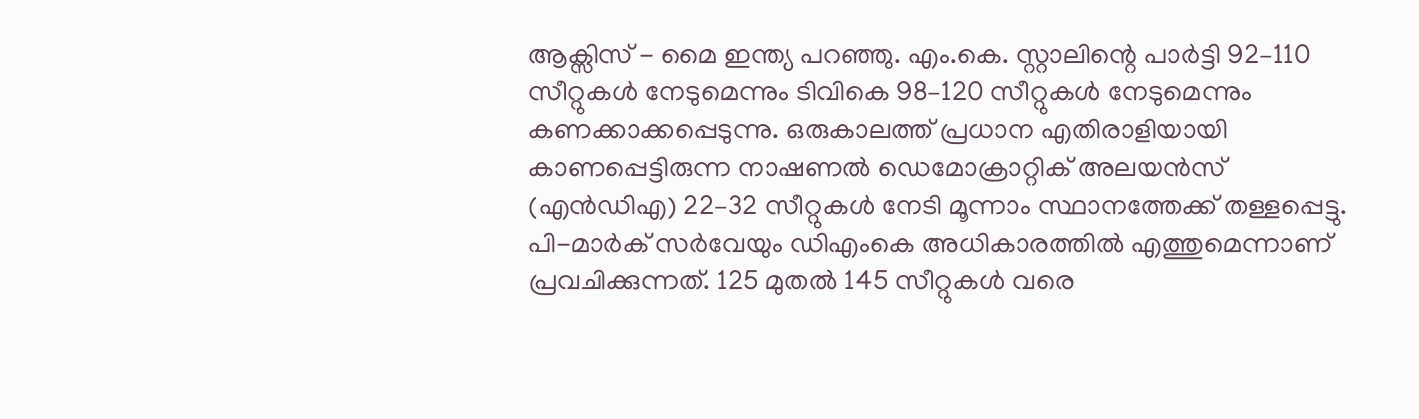ആക്സിസ് - മൈ ഇന്ത്യ പറഞ്ഞു. എം.കെ. സ്റ്റാലിന്റെ പാർട്ടി 92–110 സീറ്റുകൾ നേടുമെന്നും ടിവികെ 98–120 സീറ്റുകൾ നേടുമെന്നും കണക്കാക്കപ്പെടുന്നു. ഒരുകാലത്ത് പ്രധാന എതിരാളിയായി കാണപ്പെട്ടിരുന്ന നാഷണൽ ഡെമോക്രാറ്റിക് അലയൻസ് (എൻഡിഎ) 22–32 സീറ്റുകൾ നേടി മൂന്നാം സ്ഥാനത്തേക്ക് തള്ളപ്പെട്ടു.
പി-മാർക് സർവേയും ഡിഎംകെ അധികാരത്തിൽ എത്തുമെന്നാണ് പ്രവചിക്കുന്നത്. 125 മുതൽ 145 സീറ്റുകൾ വരെ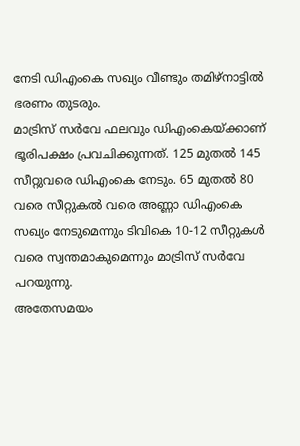നേടി ഡിഎംകെ സഖ്യം വീണ്ടും തമിഴ്നാട്ടിൽ ഭരണം തുടരും.
മാട്രിസ് സർവേ ഫലവും ഡിഎംകെയ്ക്കാണ് ഭൂരിപക്ഷം പ്രവചിക്കുന്നത്. 125 മുതൽ 145 സീറ്റുവരെ ഡിഎംകെ നേടും. 65 മുതൽ 80 വരെ സീറ്റുകൽ വരെ അണ്ണാ ഡിഎംകെ സഖ്യം നേടുമെന്നും ടിവികെ 10-12 സീറ്റുകൾ വരെ സ്വന്തമാകുമെന്നും മാട്രിസ് സർവേ പറയുന്നു.
അതേസമയം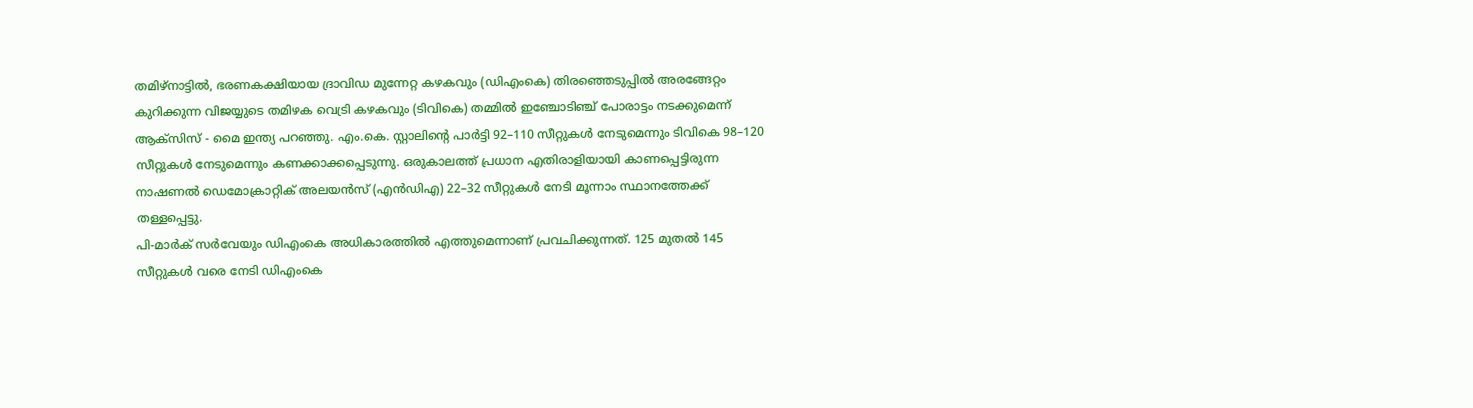തമിഴ്നാട്ടിൽ, ഭരണകക്ഷിയായ ദ്രാവിഡ മുന്നേറ്റ കഴകവും (ഡിഎംകെ) തിരഞ്ഞെടുപ്പിൽ അരങ്ങേറ്റം കുറിക്കുന്ന വിജയ്യുടെ തമിഴക വെട്രി കഴകവും (ടിവികെ) തമ്മിൽ ഇഞ്ചോടിഞ്ച് പോരാട്ടം നടക്കുമെന്ന് ആക്സിസ് - മൈ ഇന്ത്യ പറഞ്ഞു. എം.കെ. സ്റ്റാലിന്റെ പാർട്ടി 92–110 സീറ്റുകൾ നേടുമെന്നും ടിവികെ 98–120 സീറ്റുകൾ നേടുമെന്നും കണക്കാക്കപ്പെടുന്നു. ഒരുകാലത്ത് പ്രധാന എതിരാളിയായി കാണപ്പെട്ടിരുന്ന നാഷണൽ ഡെമോക്രാറ്റിക് അലയൻസ് (എൻഡിഎ) 22–32 സീറ്റുകൾ നേടി മൂന്നാം സ്ഥാനത്തേക്ക് തള്ളപ്പെട്ടു.
പി-മാർക് സർവേയും ഡിഎംകെ അധികാരത്തിൽ എത്തുമെന്നാണ് പ്രവചിക്കുന്നത്. 125 മുതൽ 145 സീറ്റുകൾ വരെ നേടി ഡിഎംകെ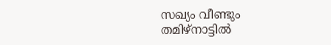സഖ്യം വീണ്ടും തമിഴ്നാട്ടിൽ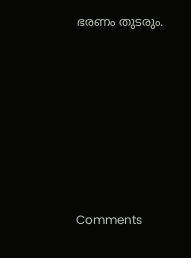ഭരണം തുടരും.







Comments